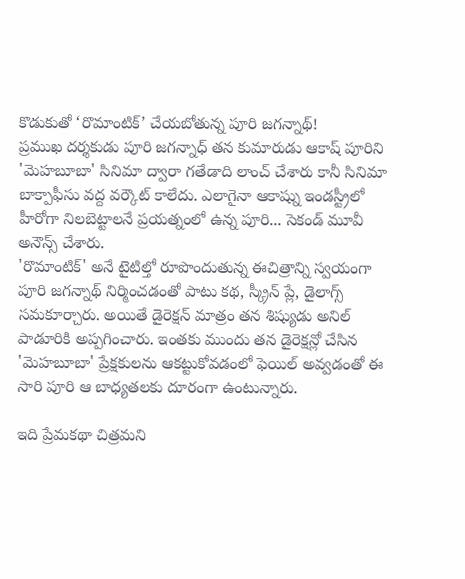కొడుకుతో ‘రొమాంటిక్’ చేయబోతున్న పూరి జగన్నాథ్!
ప్రముఖ దర్శకుడు పూరి జగన్నాధ్ తన కుమారుడు ఆకాష్ పూరిని 'మెహబూబా' సినిమా ద్వారా గతేడాది లాంచ్ చేశారు కానీ సినిమా బాక్పాఫీసు వద్ద వర్కౌట్ కాలేదు. ఎలాగైనా ఆకాష్ను ఇండస్ట్రీలో హీరోగా నిలబెట్టాలనే ప్రయత్నంలో ఉన్న పూరి... సెకండ్ మూవీ అనౌన్స్ చేశారు.
'రొమాంటిక్' అనే టైటిల్తో రూపొందుతున్న ఈచిత్రాన్ని స్వయంగా పూరి జగన్నాథ్ నిర్మించడంతో పాటు కథ, స్క్రీన్ ప్లే, డైలాగ్స్ సమకూర్చారు. అయితే డైరెక్షన్ మాత్రం తన శిష్యుడు అనిల్ పాడూరికి అప్పగించారు. ఇంతకు ముందు తన డైరెక్షన్లో చేసిన 'మెహబూబా' ప్రేక్షకులను ఆకట్టుకోవడంలో ఫెయిల్ అవ్వడంతో ఈ సారి పూరి ఆ బాధ్యతలకు దూరంగా ఉంటున్నారు.

ఇది ప్రేమకథా చిత్రమని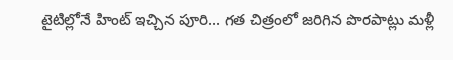టైటిల్లోనే హింట్ ఇచ్చిన పూరి... గత చిత్రంలో జరిగిన పొరపాట్లు మళ్లీ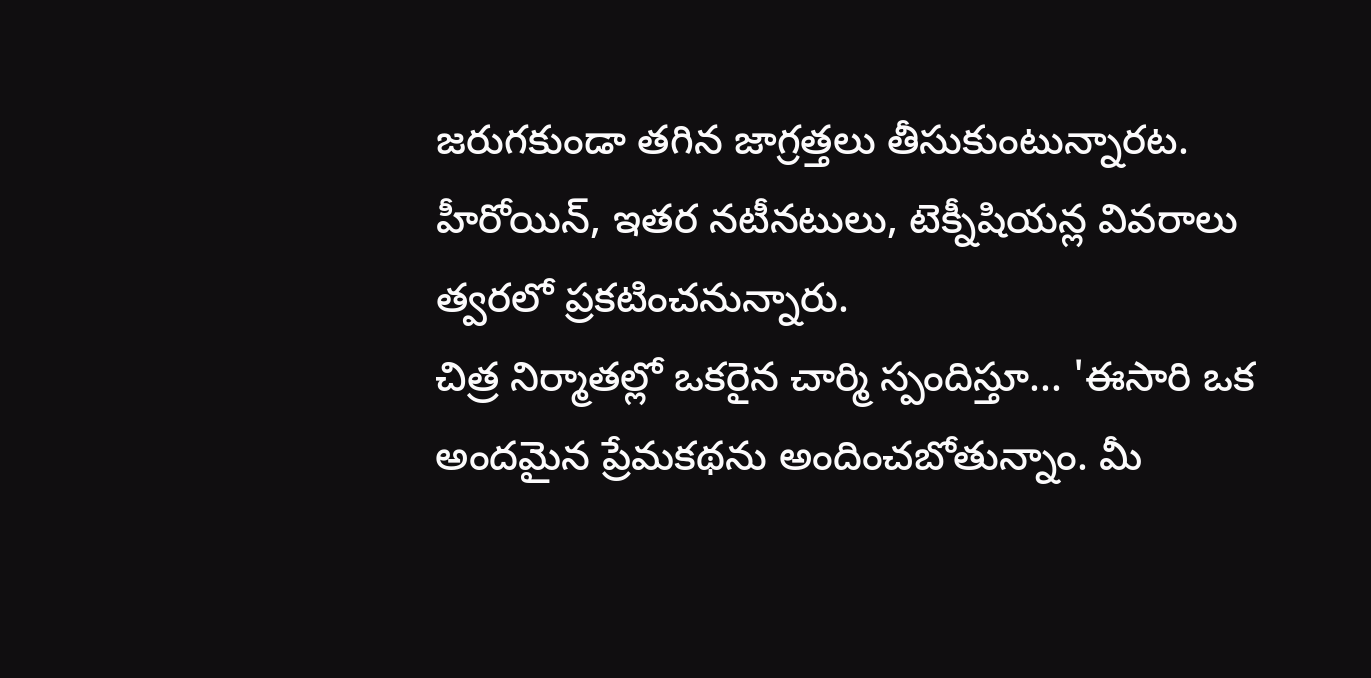జరుగకుండా తగిన జాగ్రత్తలు తీసుకుంటున్నారట. హీరోయిన్, ఇతర నటీనటులు, టెక్నీషియన్ల వివరాలు త్వరలో ప్రకటించనున్నారు.
చిత్ర నిర్మాతల్లో ఒకరైన చార్మి స్పందిస్తూ... 'ఈసారి ఒక అందమైన ప్రేమకథను అందించబోతున్నాం. మీ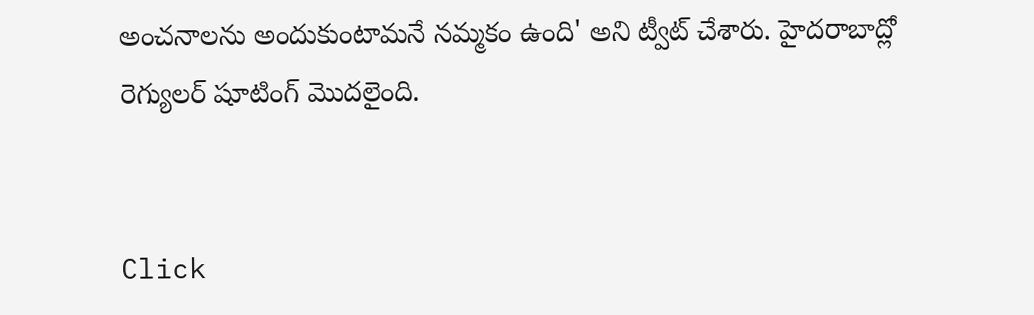అంచనాలను అందుకుంటామనే నమ్మకం ఉంది' అని ట్వీట్ చేశారు. హైదరాబాద్లో రెగ్యులర్ షూటింగ్ మొదలైంది.


Click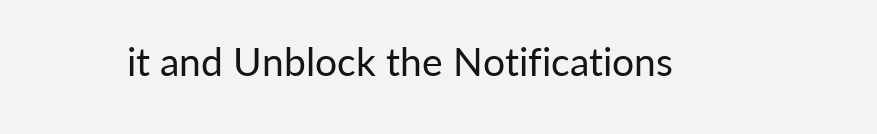it and Unblock the Notifications